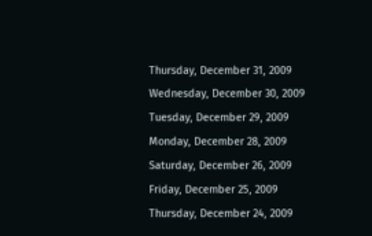Thursday, December 31, 2009
Wednesday, December 30, 2009
Tuesday, December 29, 2009
Monday, December 28, 2009
Saturday, December 26, 2009
Friday, December 25, 2009
Thursday, December 24, 2009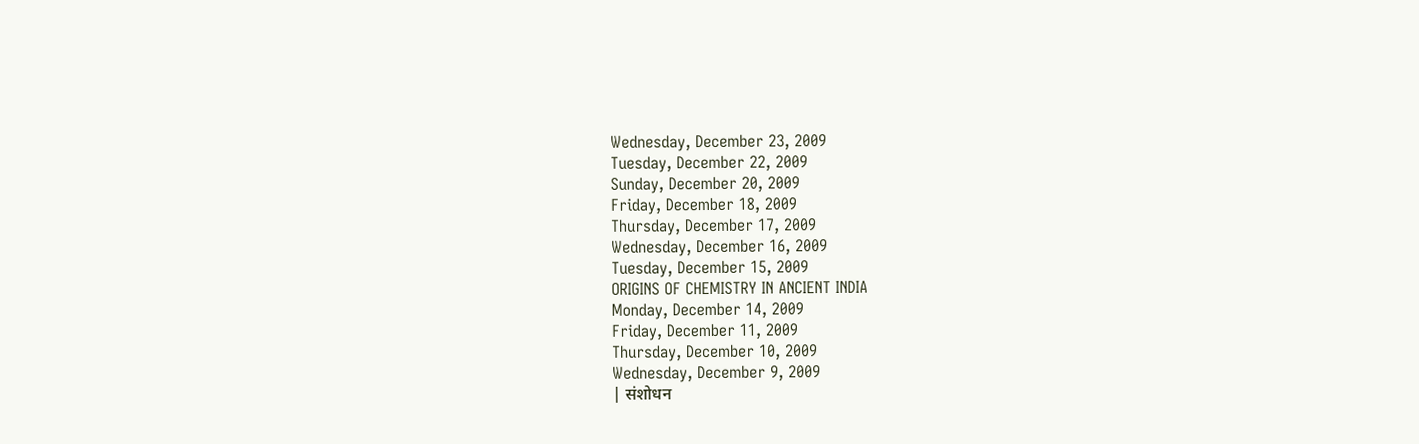Wednesday, December 23, 2009
Tuesday, December 22, 2009
Sunday, December 20, 2009
Friday, December 18, 2009
Thursday, December 17, 2009
Wednesday, December 16, 2009
Tuesday, December 15, 2009
ORIGINS OF CHEMISTRY IN ANCIENT INDIA
Monday, December 14, 2009
Friday, December 11, 2009
Thursday, December 10, 2009
Wednesday, December 9, 2009
| संशोधन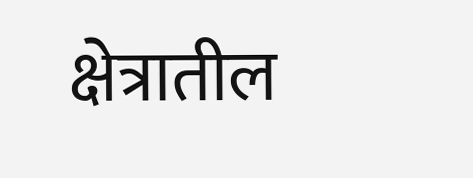क्षेत्रातील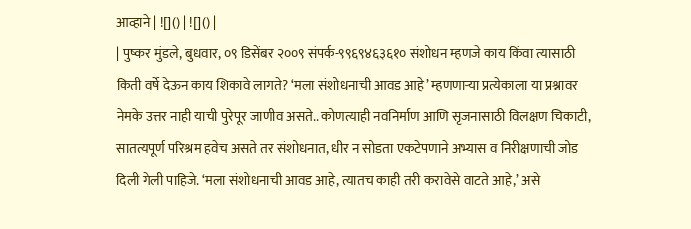आव्हाने | ![]() | ![]() |
| पुष्कर मुंडले, बुधवार, ०९ डिसेंबर २००९ संपर्क-९९६९४६३६१० संशोधन म्हणजे काय किंवा त्यासाठी किती वर्षे देऊन काय शिकावे लागते? ‘मला संशोधनाची आवड आहे’ म्हणणाऱ्या प्रत्येकाला या प्रश्नावर नेमके उत्तर नाही याची पुरेपूर जाणीव असते.. कोणत्याही नवनिर्माण आणि सृजनासाठी विलक्षण चिकाटी, सातत्यपूर्ण परिश्रम हवेच असते तर संशोधनात, धीर न सोडता एकटेपणाने अभ्यास व निरीक्षणाची जोड दिली गेली पाहिजे. ‘मला संशोधनाची आवड आहे, त्यातच काही तरी करावेसे वाटते आहे,’ असे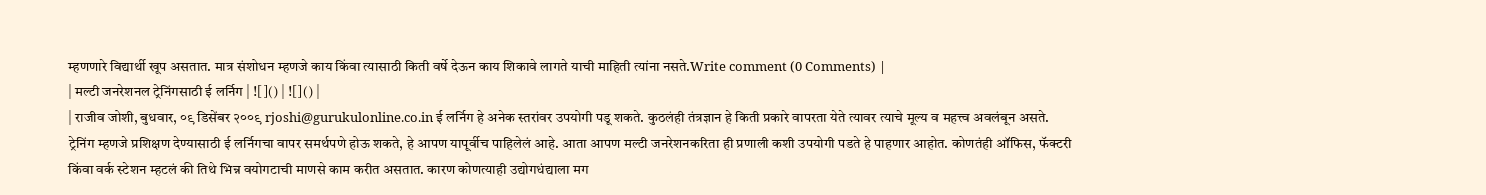म्हणणारे विद्यार्थी खूप असतात. मात्र संशोधन म्हणजे काय किंवा त्यासाठी किती वर्षे देऊन काय शिकावे लागते याची माहिती त्यांना नसते.Write comment (0 Comments) |
| मल्टी जनरेशनल ट्रेनिंगसाठी ई लर्निग | ![]() | ![]() |
| राजीव जोशी, बुधवार, ०९ डिसेंबर २००९ rjoshi@gurukulonline.co.in ई लर्निग हे अनेक स्तरांवर उपयोगी पडू शकते. कुठलंही तंत्रज्ञान हे किती प्रकारे वापरता येते त्यावर त्याचे मूल्य व महत्त्व अवलंबून असते. ट्रेनिंग म्हणजे प्रशिक्षण देण्यासाठी ई लर्निगचा वापर समर्थपणे होऊ शकते, हे आपण यापूर्वीच पाहिलेलं आहे. आता आपण मल्टी जनरेशनकरिता ही प्रणाली कशी उपयोगी पडते हे पाहणार आहोत. कोणतंही ऑफिस, फॅक्टरी किंवा वर्क स्टेशन म्हटलं की तिथे भिन्न वयोगटाची माणसे काम करीत असतात. कारण कोणत्याही उद्योगधंद्याला मग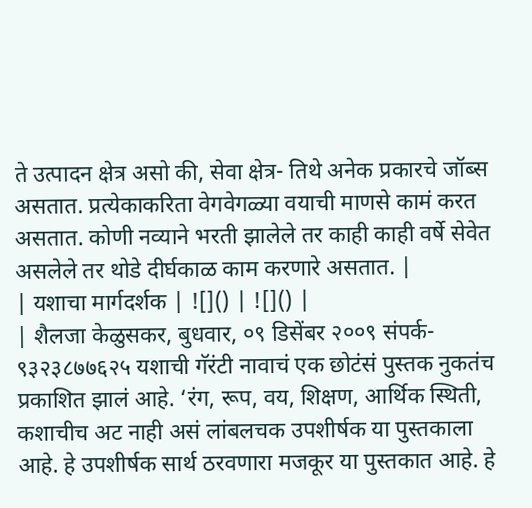ते उत्पादन क्षेत्र असो की, सेवा क्षेत्र- तिथे अनेक प्रकारचे जॉब्स असतात. प्रत्येकाकरिता वेगवेगळ्या वयाची माणसे कामं करत असतात. कोणी नव्याने भरती झालेले तर काही काही वर्षे सेवेत असलेले तर थोडे दीर्घकाळ काम करणारे असतात. |
| यशाचा मार्गदर्शक | ![]() | ![]() |
| शैलजा केळुसकर, बुधवार, ०९ डिसेंबर २००९ संपर्क- ९३२३८७७६२५ यशाची गॅरंटी नावाचं एक छोटंसं पुस्तक नुकतंच प्रकाशित झालं आहे. ‘रंग, रूप, वय, शिक्षण, आर्थिक स्थिती, कशाचीच अट नाही असं लांबलचक उपशीर्षक या पुस्तकाला आहे. हे उपशीर्षक सार्थ ठरवणारा मजकूर या पुस्तकात आहे. हे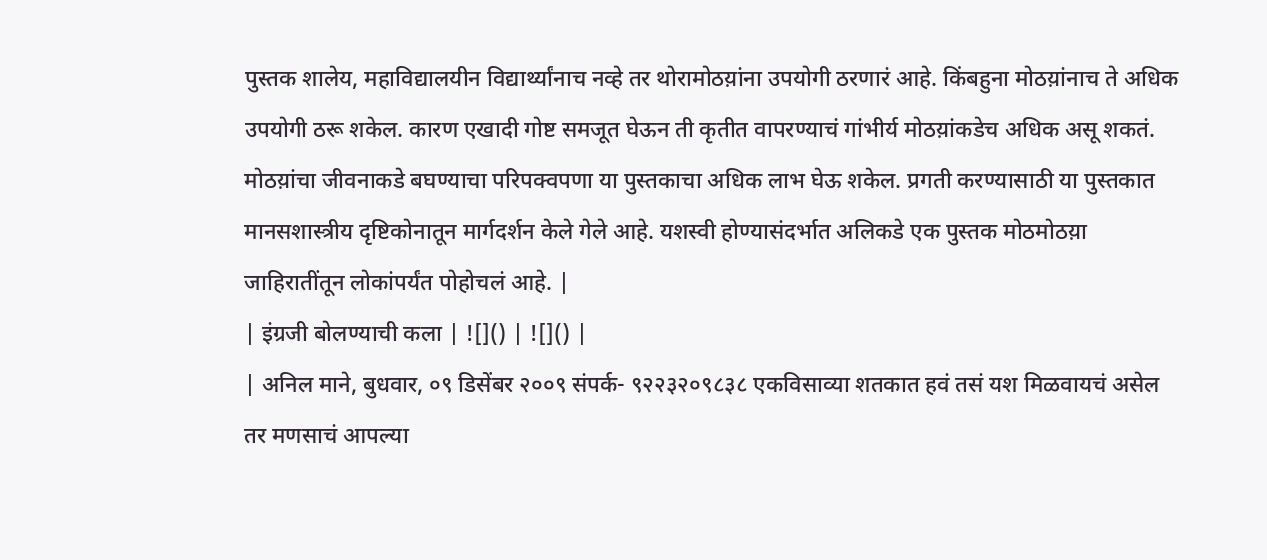पुस्तक शालेय, महाविद्यालयीन विद्यार्थ्यांनाच नव्हे तर थोरामोठय़ांना उपयोगी ठरणारं आहे. किंबहुना मोठय़ांनाच ते अधिक उपयोगी ठरू शकेल. कारण एखादी गोष्ट समजूत घेऊन ती कृतीत वापरण्याचं गांभीर्य मोठय़ांकडेच अधिक असू शकतं. मोठय़ांचा जीवनाकडे बघण्याचा परिपक्वपणा या पुस्तकाचा अधिक लाभ घेऊ शकेल. प्रगती करण्यासाठी या पुस्तकात मानसशास्त्रीय दृष्टिकोनातून मार्गदर्शन केले गेले आहे. यशस्वी होण्यासंदर्भात अलिकडे एक पुस्तक मोठमोठय़ा जाहिरातींतून लोकांपर्यंत पोहोचलं आहे. |
| इंग्रजी बोलण्याची कला | ![]() | ![]() |
| अनिल माने, बुधवार, ०९ डिसेंबर २००९ संपर्क- ९२२३२०९८३८ एकविसाव्या शतकात हवं तसं यश मिळवायचं असेल तर मणसाचं आपल्या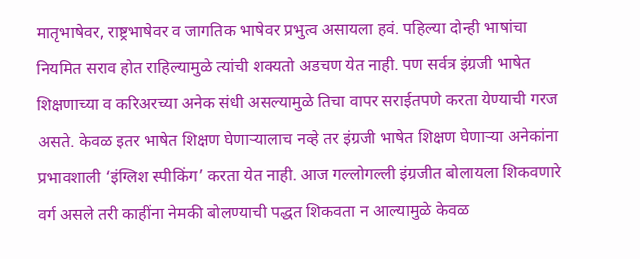मातृभाषेवर, राष्ट्रभाषेवर व जागतिक भाषेवर प्रभुत्व असायला हवं. पहिल्या दोन्ही भाषांचा नियमित सराव होत राहिल्यामुळे त्यांची शक्यतो अडचण येत नाही. पण सर्वत्र इंग्रजी भाषेत शिक्षणाच्या व करिअरच्या अनेक संधी असल्यामुळे तिचा वापर सराईतपणे करता येण्याची गरज असते. केवळ इतर भाषेत शिक्षण घेणाऱ्यालाच नव्हे तर इंग्रजी भाषेत शिक्षण घेणाऱ्या अनेकांना प्रभावशाली ‘इंग्लिश स्पीकिंग’ करता येत नाही. आज गल्लोगल्ली इंग्रजीत बोलायला शिकवणारे वर्ग असले तरी काहींना नेमकी बोलण्याची पद्धत शिकवता न आल्यामुळे केवळ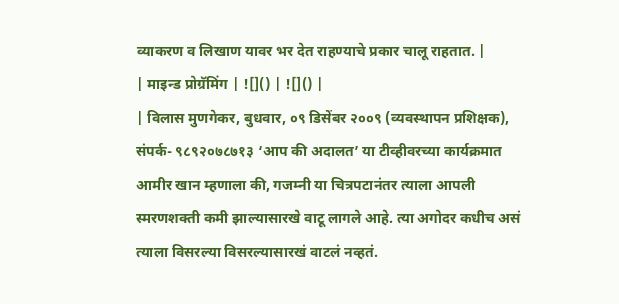व्याकरण व लिखाण यावर भर देत राहण्याचे प्रकार चालू राहतात. |
| माइन्ड प्रोग्रॅमिंग | ![]() | ![]() |
| विलास मुणगेकर, बुधवार, ०९ डिसेंबर २००९ (व्यवस्थापन प्रशिक्षक), संपर्क- ९८९२०७८७१३ ‘आप की अदालत’ या टीव्हीवरच्या कार्यक्रमात आमीर खान म्हणाला की, गजम्नी या चित्रपटानंतर त्याला आपली स्मरणशक्ती कमी झाल्यासारखे वाटू लागले आहे. त्या अगोदर कधीच असं त्याला विसरल्या विसरल्यासारखं वाटलं नव्हतं.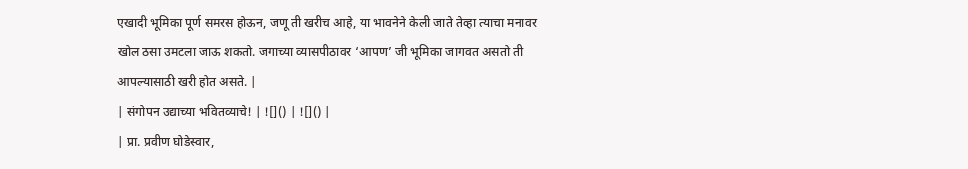एखादी भूमिका पूर्ण समरस होऊन, जणू ती खरीच आहे, या भावनेने केली जाते तेव्हा त्याचा मनावर खोल ठसा उमटला जाऊ शकतो. जगाच्या व्यासपीठावर ‘आपण’ जी भूमिका जागवत असतो ती आपल्यासाठी खरी होत असते. |
| संगोपन उद्याच्या भवितव्याचे! | ![]() | ![]() |
| प्रा. प्रवीण घोडेस्वार,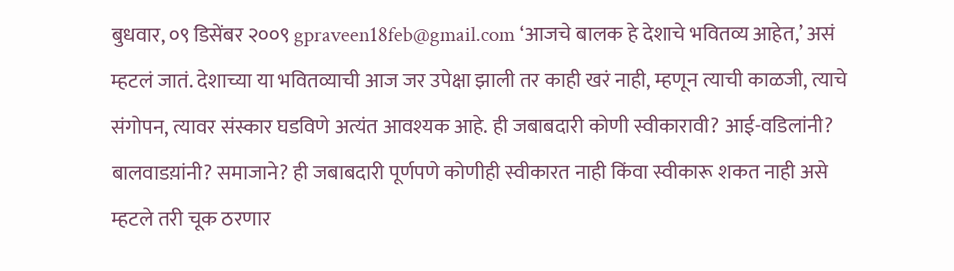बुधवार, ०९ डिसेंबर २००९ gpraveen18feb@gmail.com ‘आजचे बालक हे देशाचे भवितव्य आहेत,’ असं म्हटलं जातं. देशाच्या या भवितव्याची आज जर उपेक्षा झाली तर काही खरं नाही, म्हणून त्याची काळजी, त्याचे संगोपन, त्यावर संस्कार घडविणे अत्यंत आवश्यक आहे. ही जबाबदारी कोणी स्वीकारावी? आई-वडिलांनी? बालवाडय़ांनी? समाजाने? ही जबाबदारी पूर्णपणे कोणीही स्वीकारत नाही किंवा स्वीकारू शकत नाही असे म्हटले तरी चूक ठरणार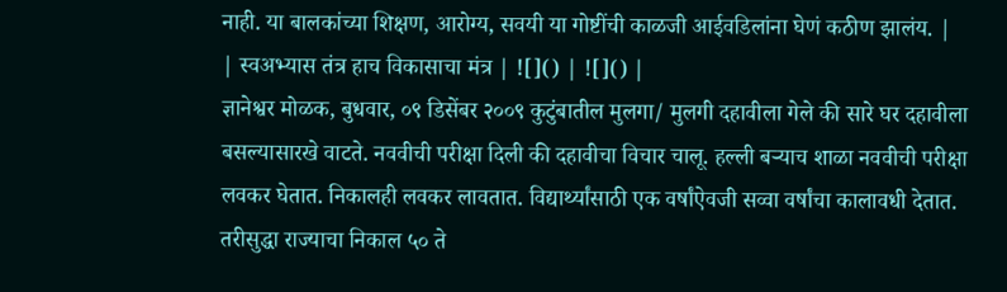नाही. या बालकांच्या शिक्षण, आरोग्य, सवयी या गोष्टींची काळजी आईवडिलांना घेणं कठीण झालंय. |
| स्वअभ्यास तंत्र हाच विकासाचा मंत्र | ![]() | ![]() |
ज्ञानेश्वर मोळक, बुधवार, ०९ डिसेंबर २००९ कुटुंबातील मुलगा/ मुलगी दहावीला गेले की सारे घर दहावीला बसल्यासारखे वाटते. नववीची परीक्षा दिली की दहावीचा विचार चालू. हल्ली बऱ्याच शाळा नववीची परीक्षा लवकर घेतात. निकालही लवकर लावतात. विद्यार्थ्यांसाठी एक वर्षांऐवजी सव्वा वर्षांचा कालावधी देतात. तरीसुद्धा राज्याचा निकाल ५० ते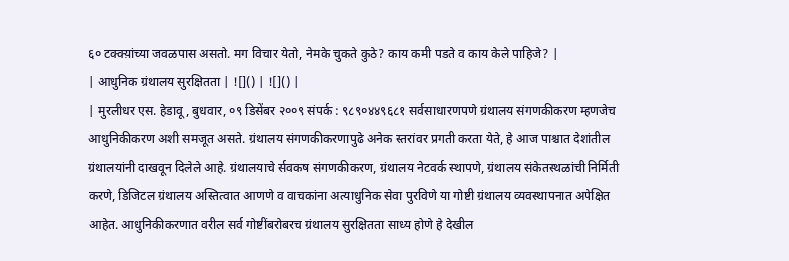६० टक्क्य़ांच्या जवळपास असतो. मग विचार येतो, नेमके चुकते कुठे? काय कमी पडते व काय केले पाहिजे? |
| आधुनिक ग्रंथालय सुरक्षितता | ![]() | ![]() |
| मुरलीधर एस. हेडावू, बुधवार, ०९ डिसेंबर २००९ संपर्क : ९८९०४४९६८१ सर्वसाधारणपणे ग्रंथालय संगणकीकरण म्हणजेच आधुनिकीकरण अशी समजूत असते. ग्रंथालय संगणकीकरणापुढे अनेक स्तरांवर प्रगती करता येते, हे आज पाश्चात देशांतील ग्रंथालयांनी दाखवून दिलेले आहे. ग्रंथालयाचे र्सवकष संगणकीकरण, ग्रंथालय नेटवर्क स्थापणे, ग्रंथालय संकेतस्थळांची निर्मिती करणे, डिजिटल ग्रंथालय अस्तित्वात आणणे व वाचकांना अत्याधुनिक सेवा पुरविणे या गोष्टी ग्रंथालय व्यवस्थापनात अपेक्षित आहेत. आधुनिकीकरणात वरील सर्व गोष्टींबरोबरच ग्रंथालय सुरक्षितता साध्य होणे हे देखील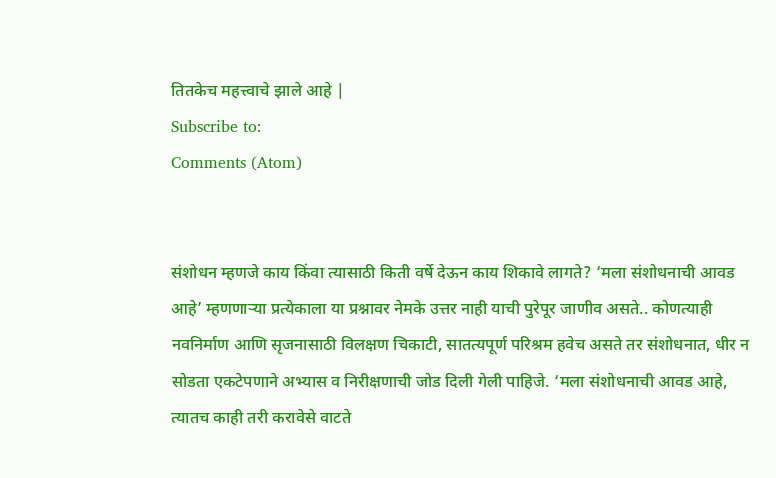तितकेच महत्त्वाचे झाले आहे |
Subscribe to:
Comments (Atom)


संशोधन म्हणजे काय किंवा त्यासाठी किती वर्षे देऊन काय शिकावे लागते? ‘मला संशोधनाची आवड आहे’ म्हणणाऱ्या प्रत्येकाला या प्रश्नावर नेमके उत्तर नाही याची पुरेपूर जाणीव असते.. कोणत्याही नवनिर्माण आणि सृजनासाठी विलक्षण चिकाटी, सातत्यपूर्ण परिश्रम हवेच असते तर संशोधनात, धीर न सोडता एकटेपणाने अभ्यास व निरीक्षणाची जोड दिली गेली पाहिजे. ‘मला संशोधनाची आवड आहे, त्यातच काही तरी करावेसे वाटते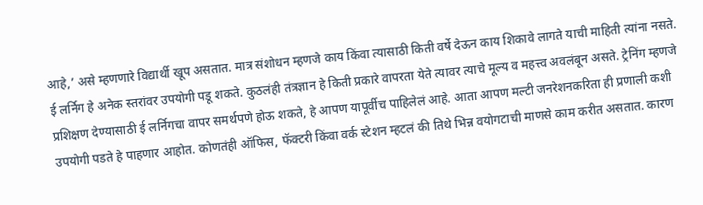आहे,’ असे म्हणणारे विद्यार्थी खूप असतात. मात्र संशोधन म्हणजे काय किंवा त्यासाठी किती वर्षे देऊन काय शिकावे लागते याची माहिती त्यांना नसते.
ई लर्निग हे अनेक स्तरांवर उपयोगी पडू शकते. कुठलंही तंत्रज्ञान हे किती प्रकारे वापरता येते त्यावर त्याचे मूल्य व महत्त्व अवलंबून असते. ट्रेनिंग म्हणजे प्रशिक्षण देण्यासाठी ई लर्निगचा वापर समर्थपणे होऊ शकते, हे आपण यापूर्वीच पाहिलेलं आहे. आता आपण मल्टी जनरेशनकरिता ही प्रणाली कशी उपयोगी पडते हे पाहणार आहोत. कोणतंही ऑफिस, फॅक्टरी किंवा वर्क स्टेशन म्हटलं की तिथे भिन्न वयोगटाची माणसे काम करीत असतात. कारण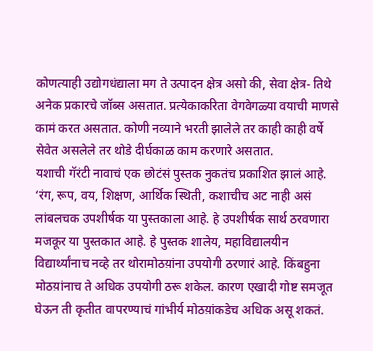कोणत्याही उद्योगधंद्याला मग ते उत्पादन क्षेत्र असो की, सेवा क्षेत्र- तिथे अनेक प्रकारचे जॉब्स असतात. प्रत्येकाकरिता वेगवेगळ्या वयाची माणसे कामं करत असतात. कोणी नव्याने भरती झालेले तर काही काही वर्षे सेवेत असलेले तर थोडे दीर्घकाळ काम करणारे असतात.
यशाची गॅरंटी नावाचं एक छोटंसं पुस्तक नुकतंच प्रकाशित झालं आहे. ‘रंग, रूप, वय, शिक्षण, आर्थिक स्थिती, कशाचीच अट नाही असं लांबलचक उपशीर्षक या पुस्तकाला आहे. हे उपशीर्षक सार्थ ठरवणारा मजकूर या पुस्तकात आहे. हे पुस्तक शालेय, महाविद्यालयीन विद्यार्थ्यांनाच नव्हे तर थोरामोठय़ांना उपयोगी ठरणारं आहे. किंबहुना मोठय़ांनाच ते अधिक उपयोगी ठरू शकेल. कारण एखादी गोष्ट समजूत घेऊन ती कृतीत वापरण्याचं गांभीर्य मोठय़ांकडेच अधिक असू शकतं.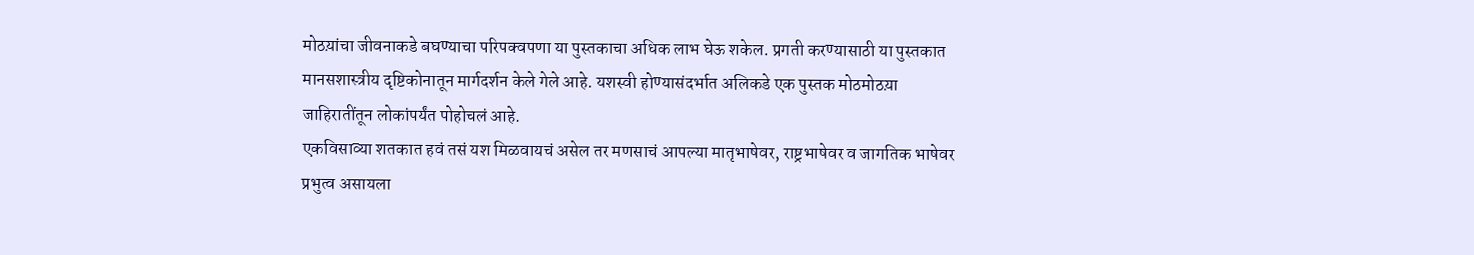मोठय़ांचा जीवनाकडे बघण्याचा परिपक्वपणा या पुस्तकाचा अधिक लाभ घेऊ शकेल. प्रगती करण्यासाठी या पुस्तकात मानसशास्त्रीय दृष्टिकोनातून मार्गदर्शन केले गेले आहे. यशस्वी होण्यासंदर्भात अलिकडे एक पुस्तक मोठमोठय़ा जाहिरातींतून लोकांपर्यंत पोहोचलं आहे.
एकविसाव्या शतकात हवं तसं यश मिळवायचं असेल तर मणसाचं आपल्या मातृभाषेवर, राष्ट्रभाषेवर व जागतिक भाषेवर प्रभुत्व असायला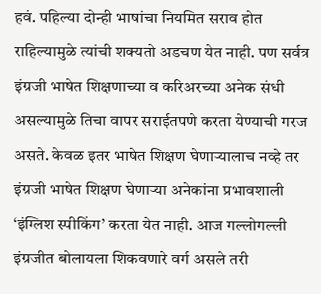हवं. पहिल्या दोन्ही भाषांचा नियमित सराव होत राहिल्यामुळे त्यांची शक्यतो अडचण येत नाही. पण सर्वत्र इंग्रजी भाषेत शिक्षणाच्या व करिअरच्या अनेक संधी असल्यामुळे तिचा वापर सराईतपणे करता येण्याची गरज असते. केवळ इतर भाषेत शिक्षण घेणाऱ्यालाच नव्हे तर इंग्रजी भाषेत शिक्षण घेणाऱ्या अनेकांना प्रभावशाली ‘इंग्लिश स्पीकिंग’ करता येत नाही. आज गल्लोगल्ली इंग्रजीत बोलायला शिकवणारे वर्ग असले तरी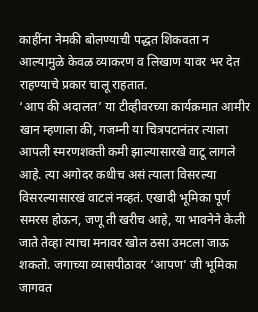काहींना नेमकी बोलण्याची पद्धत शिकवता न आल्यामुळे केवळ व्याकरण व लिखाण यावर भर देत राहण्याचे प्रकार चालू राहतात.
‘आप की अदालत’ या टीव्हीवरच्या कार्यक्रमात आमीर खान म्हणाला की, गजम्नी या चित्रपटानंतर त्याला आपली स्मरणशक्ती कमी झाल्यासारखे वाटू लागले आहे. त्या अगोदर कधीच असं त्याला विसरल्या विसरल्यासारखं वाटलं नव्हतं. एखादी भूमिका पूर्ण समरस होऊन, जणू ती खरीच आहे, या भावनेने केली जाते तेव्हा त्याचा मनावर खोल ठसा उमटला जाऊ शकतो. जगाच्या व्यासपीठावर ‘आपण’ जी भूमिका जागवत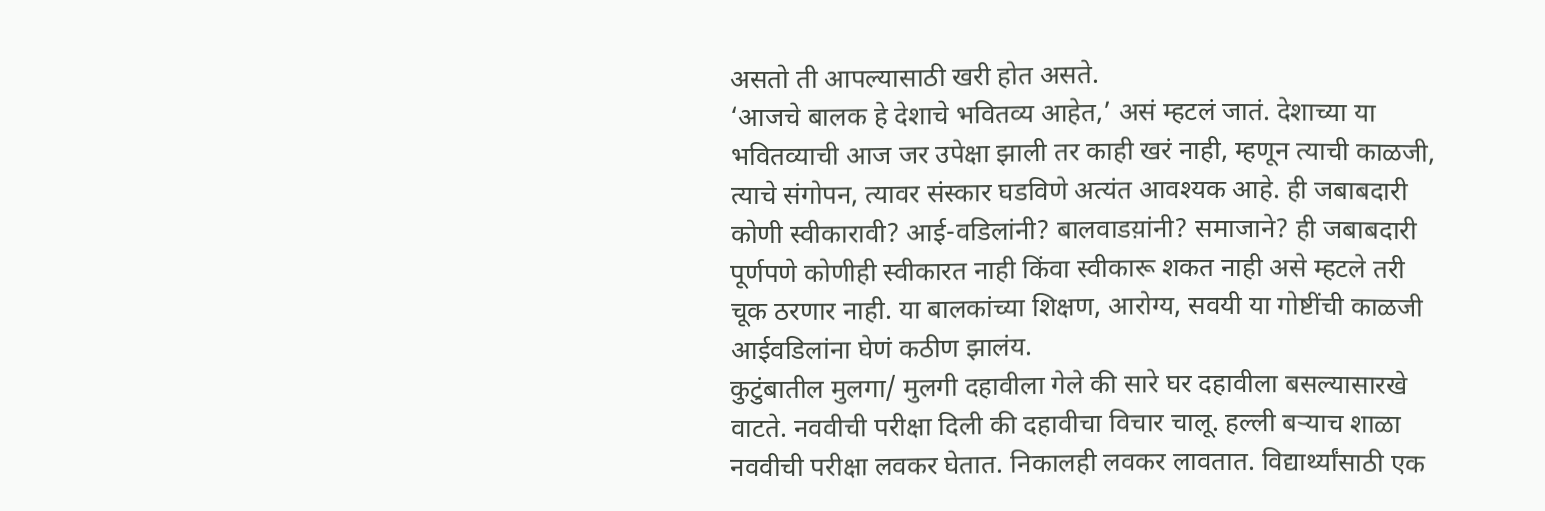असतो ती आपल्यासाठी खरी होत असते.
‘आजचे बालक हे देशाचे भवितव्य आहेत,’ असं म्हटलं जातं. देशाच्या या भवितव्याची आज जर उपेक्षा झाली तर काही खरं नाही, म्हणून त्याची काळजी, त्याचे संगोपन, त्यावर संस्कार घडविणे अत्यंत आवश्यक आहे. ही जबाबदारी कोणी स्वीकारावी? आई-वडिलांनी? बालवाडय़ांनी? समाजाने? ही जबाबदारी पूर्णपणे कोणीही स्वीकारत नाही किंवा स्वीकारू शकत नाही असे म्हटले तरी चूक ठरणार नाही. या बालकांच्या शिक्षण, आरोग्य, सवयी या गोष्टींची काळजी आईवडिलांना घेणं कठीण झालंय.
कुटुंबातील मुलगा/ मुलगी दहावीला गेले की सारे घर दहावीला बसल्यासारखे वाटते. नववीची परीक्षा दिली की दहावीचा विचार चालू. हल्ली बऱ्याच शाळा नववीची परीक्षा लवकर घेतात. निकालही लवकर लावतात. विद्यार्थ्यांसाठी एक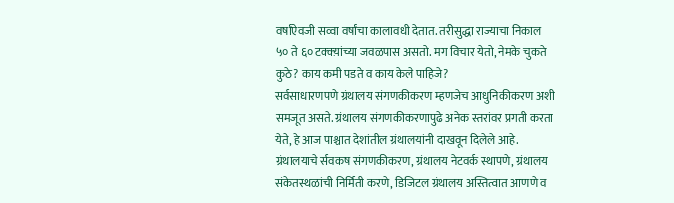वर्षांऐवजी सव्वा वर्षांचा कालावधी देतात. तरीसुद्धा राज्याचा निकाल ५० ते ६० टक्क्य़ांच्या जवळपास असतो. मग विचार येतो, नेमके चुकते कुठे? काय कमी पडते व काय केले पाहिजे?
सर्वसाधारणपणे ग्रंथालय संगणकीकरण म्हणजेच आधुनिकीकरण अशी समजूत असते. ग्रंथालय संगणकीकरणापुढे अनेक स्तरांवर प्रगती करता येते, हे आज पाश्चात देशांतील ग्रंथालयांनी दाखवून दिलेले आहे. ग्रंथालयाचे र्सवकष संगणकीकरण, ग्रंथालय नेटवर्क स्थापणे, ग्रंथालय संकेतस्थळांची निर्मिती करणे, डिजिटल ग्रंथालय अस्तित्वात आणणे व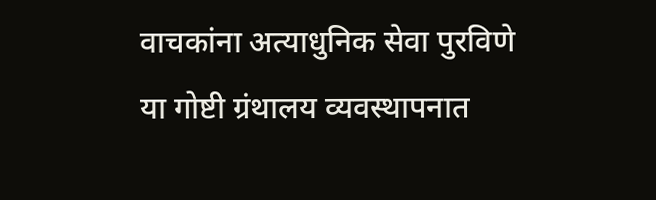वाचकांना अत्याधुनिक सेवा पुरविणे या गोष्टी ग्रंथालय व्यवस्थापनात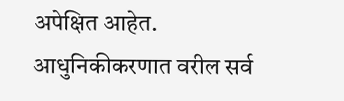अपेक्षित आहेत. आधुनिकीकरणात वरील सर्व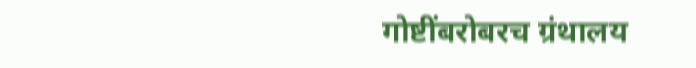गोष्टींबरोबरच ग्रंथालय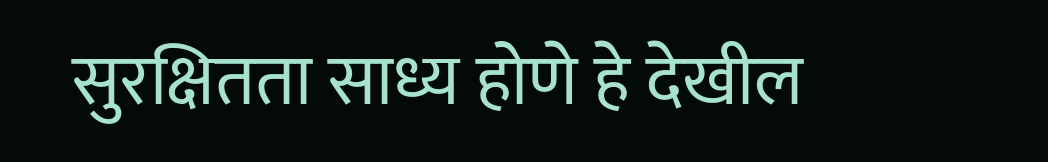सुरक्षितता साध्य होणे हे देखील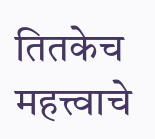तितकेच महत्त्वाचे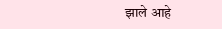झाले आहे